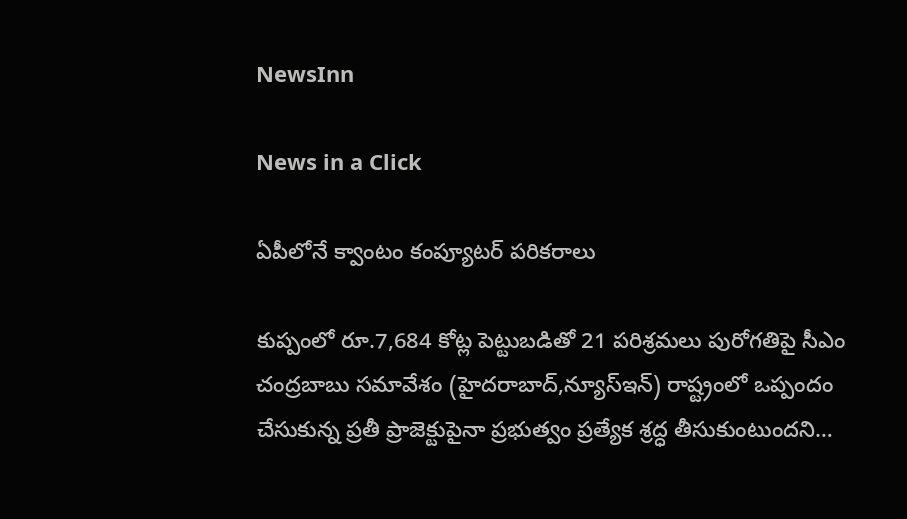NewsInn

News in a Click

ఏపీలోనే క్వాంటం కంప్యూట‌ర్ ప‌రిక‌రాలు

కుప్పంలో రూ.7,684 కోట్ల పెట్టుబడితో 21 పరిశ్రమలు పురోగతిపై సీఎం చంద్రబాబు సమావేశం (హైద‌రాబాద్,న్యూస్ఇన్‌) రాష్ట్రంలో ఒప్పందం చేసుకున్న ప్రతీ ప్రాజెక్టుపైనా ప్రభుత్వం ప్రత్యేక శ్రద్ధ తీసుకుంటుందని…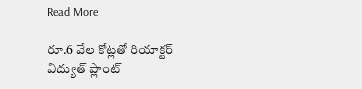Read More

రూ.6 వేల కోట్లతో రియాక్టర్ విద్యుత్ ప్లాంట్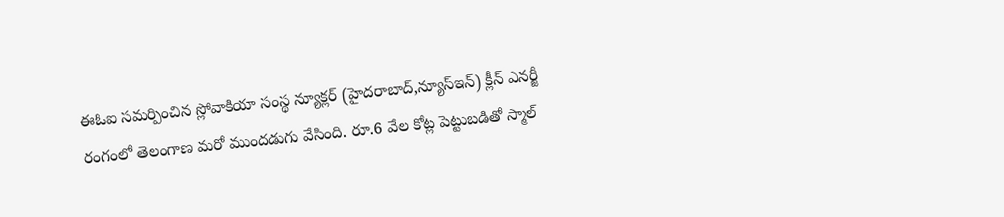ఈఓఐ సమర్పించిన స్లోవాకియా సంస్థ న్యూక్లర్ (హైద‌రాబాద్,న్యూస్ఇన్‌) క్లీన్ ఎనర్జీ రంగంలో తెలంగాణ మరో ముందడుగు వేసింది. రూ.6 వేల కోట్ల పెట్టుబడితో స్మాల్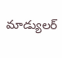మాడ్యులర్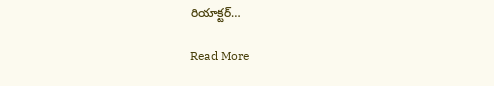రియాక్టర్…

Read More